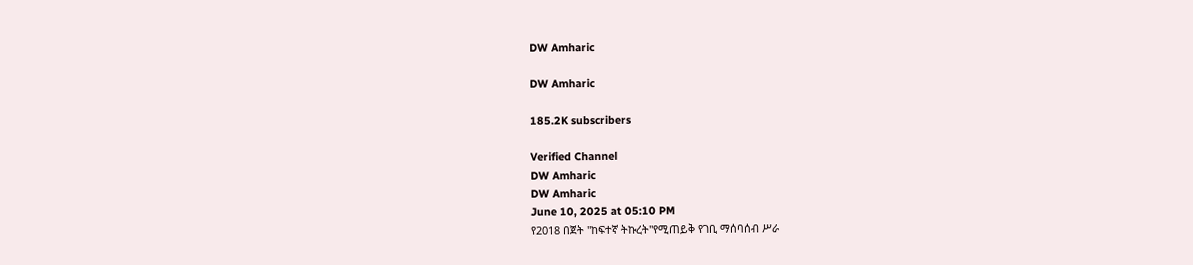DW Amharic

DW Amharic

185.2K subscribers

Verified Channel
DW Amharic
DW Amharic
June 10, 2025 at 05:10 PM
የ2018 በጀት "ከፍተኛ ትኩረት"የሚጠይቅ የገቢ ማሰባሰብ ሥራ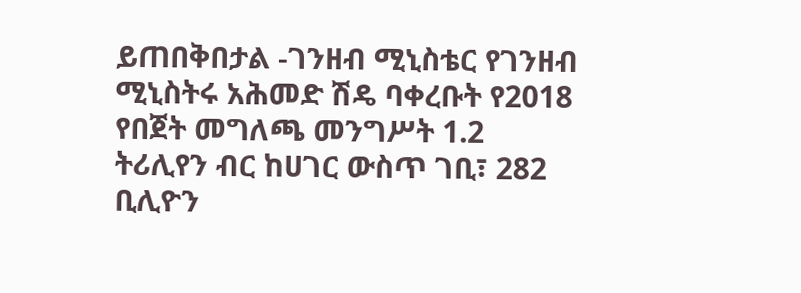ይጠበቅበታል -ገንዘብ ሚኒስቴር የገንዘብ ሚኒስትሩ አሕመድ ሽዴ ባቀረቡት የ2018 የበጀት መግለጫ መንግሥት 1.2 ትሪሊየን ብር ከሀገር ውስጥ ገቢ፣ 282 ቢሊዮን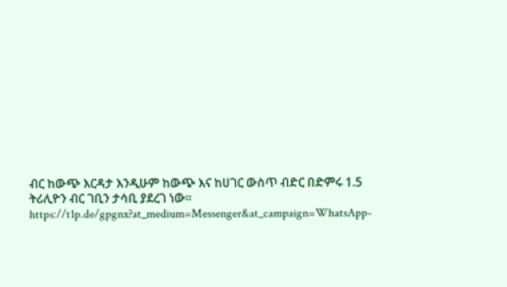ብር ከውጭ እርዳታ እንዲሁም ከውጭ እና ከሀገር ውስጥ ብድር በድምሩ 1.5 ትሪሊዮን ብር ገቢን ታሳቢ ያደረገ ነው። https://t1p.de/gpgnx?at_medium=Messenger&at_campaign=WhatsApp-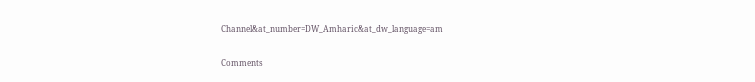Channel&at_number=DW_Amharic&at_dw_language=am

Comments